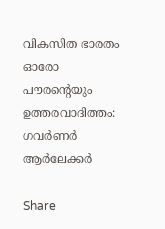വികസിത ഭാരതം ഓരോ പൗരൻ്റെയും ഉത്തരവാദിത്തം: ഗവർണർ ആർലേക്കർ

Share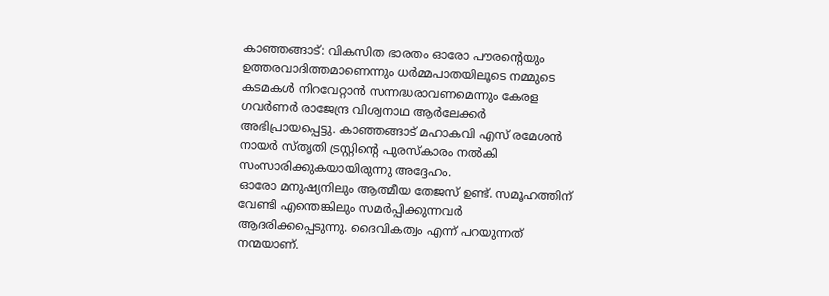കാഞ്ഞങ്ങാട്: വികസിത ഭാരതം ഓരോ പൗരൻ്റെയും ഉത്തരവാദിത്തമാണെന്നും ധർമ്മപാതയിലൂടെ നമ്മുടെ കടമകൾ നിറവേറ്റാൻ സന്നദ്ധരാവണമെന്നും കേരള ഗവർണർ രാജേന്ദ്ര വിശ്വനാഥ ആർലേക്കർ അഭിപ്രായപ്പെട്ടു. കാഞ്ഞങ്ങാട് മഹാകവി എസ് രമേശൻ നായർ സ്തൃതി ട്രസ്റ്റിൻ്റെ പുരസ്കാരം നൽകി സംസാരിക്കുകയായിരുന്നു അദ്ദേഹം.
ഓരോ മനുഷ്യനിലും ആത്മീയ തേജസ് ഉണ്ട്. സമൂഹത്തിന് വേണ്ടി എന്തെങ്കിലും സമർപ്പിക്കുന്നവർ ആദരിക്കപ്പെടുന്നു. ദൈവികത്വം എന്ന് പറയുന്നത് നന്മയാണ്.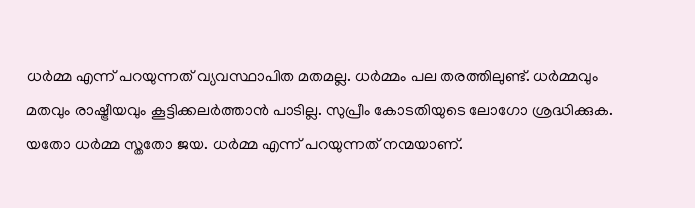ധർമ്മ എന്ന് പറയുന്നത് വ്യവസ്ഥാപിത മതമല്ല. ധർമ്മം പല തരത്തിലുണ്ട്. ധർമ്മവും മതവും രാഷ്ട്രീയവും കൂട്ടിക്കലർത്താൻ പാടില്ല. സുപ്രീം കോടതിയുടെ ലോഗോ ശ്രദ്ധിക്കുക. യതോ ധർമ്മ സ്തതോ ജയ. ധർമ്മ എന്ന് പറയുന്നത് നന്മയാണ്.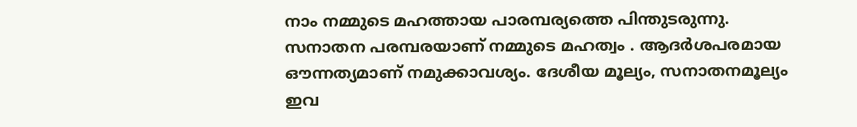നാം നമ്മുടെ മഹത്തായ പാരമ്പര്യത്തെ പിന്തുടരുന്നു. സനാതന പരമ്പരയാണ് നമ്മുടെ മഹത്വം . ആദർശപരമായ ഔന്നത്യമാണ് നമുക്കാവശ്യം. ദേശീയ മൂല്യം, സനാതനമൂല്യം ഇവ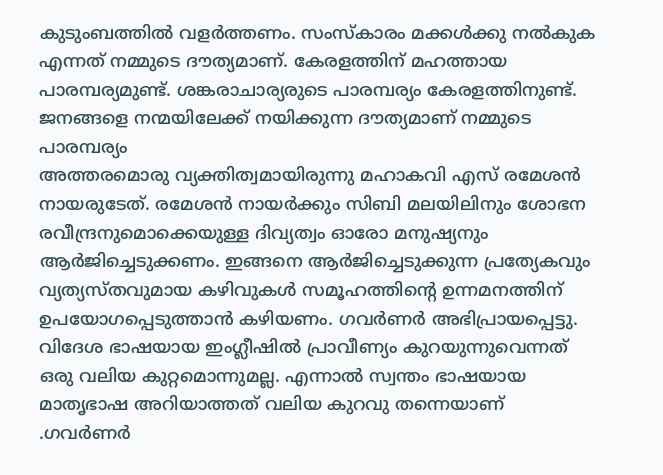കുടുംബത്തിൽ വളർത്തണം. സംസ്കാരം മക്കൾക്കു നൽകുക എന്നത് നമ്മുടെ ദൗത്യമാണ്. കേരളത്തിന് മഹത്തായ പാരമ്പര്യമുണ്ട്. ശങ്കരാചാര്യരുടെ പാരമ്പര്യം കേരളത്തിനുണ്ട്. ജനങ്ങളെ നന്മയിലേക്ക് നയിക്കുന്ന ദൗത്യമാണ് നമ്മുടെ പാരമ്പര്യം
അത്തരമൊരു വ്യക്തിത്വമായിരുന്നു മഹാകവി എസ് രമേശൻ നായരുടേത്. രമേശൻ നായർക്കും സിബി മലയിലിനും ശോഭന രവീന്ദ്രനുമൊക്കെയുള്ള ദിവ്യത്വം ഓരോ മനുഷ്യനും ആർജിച്ചെടുക്കണം. ഇങ്ങനെ ആർജിച്ചെടുക്കുന്ന പ്രത്യേകവും വ്യത്യസ്തവുമായ കഴിവുകൾ സമൂഹത്തിൻ്റെ ഉന്നമനത്തിന് ഉപയോഗപ്പെടുത്താൻ കഴിയണം. ഗവർണർ അഭിപ്രായപ്പെട്ടു.
വിദേശ ഭാഷയായ ഇംഗ്ലീഷിൽ പ്രാവീണ്യം കുറയുന്നുവെന്നത് ഒരു വലിയ കുറ്റമൊന്നുമല്ല. എന്നാൽ സ്വന്തം ഭാഷയായ മാതൃഭാഷ അറിയാത്തത് വലിയ കുറവു തന്നെയാണ് .ഗവർണർ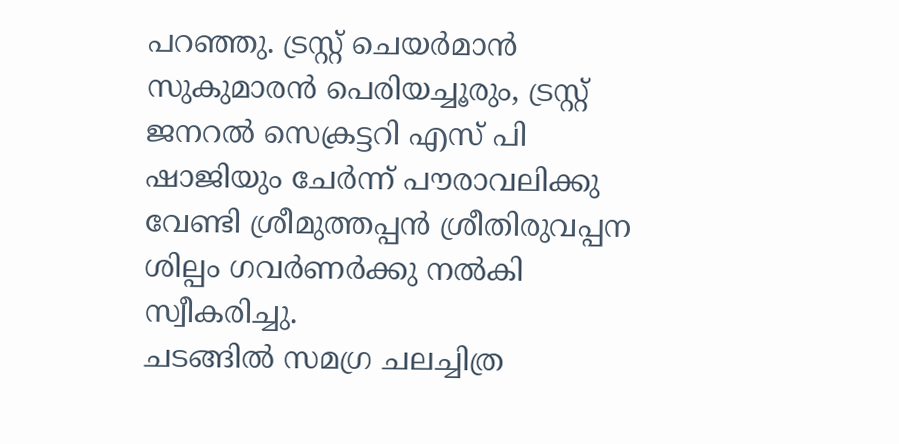പറഞ്ഞു. ട്രസ്റ്റ് ചെയർമാൻ സുകുമാരൻ പെരിയച്ചൂരും, ട്രസ്റ്റ് ജനറൽ സെക്രട്ടറി എസ് പി ഷാജിയും ചേർന്ന് പൗരാവലിക്കു വേണ്ടി ശ്രീമുത്തപ്പൻ ശ്രീതിരുവപ്പന ശില്പം ഗവർണർക്കു നൽകി സ്വീകരിച്ചു.
ചടങ്ങിൽ സമഗ്ര ചലച്ചിത്ര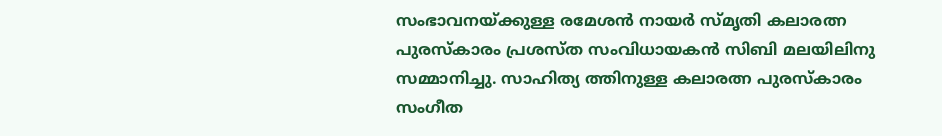സംഭാവനയ്ക്കുള്ള രമേശൻ നായർ സ്മൃതി കലാരത്ന പുരസ്കാരം പ്രശസ്ത സംവിധായകൻ സിബി മലയിലിനു സമ്മാനിച്ചു. സാഹിത്യ ത്തിനുള്ള കലാരത്ന പുരസ്കാരം സംഗീത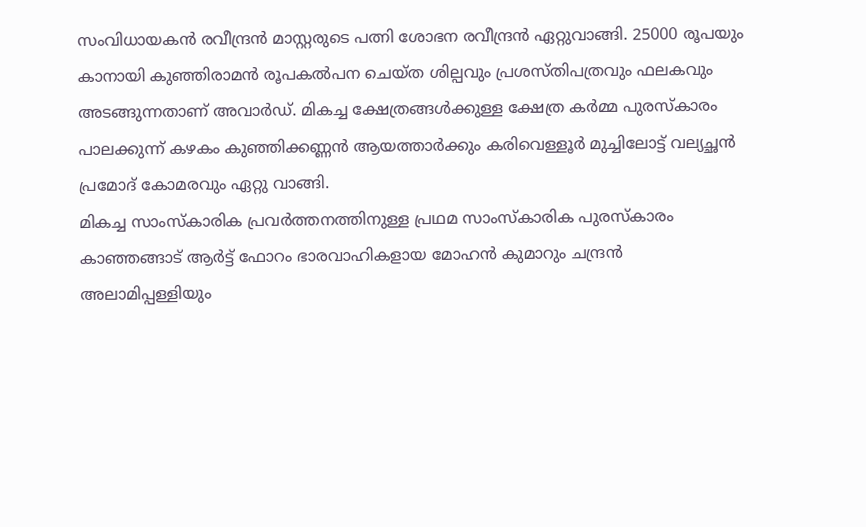സംവിധായകൻ രവീന്ദ്രൻ മാസ്റ്റരുടെ പത്നി ശോഭന രവീന്ദ്രൻ ഏറ്റുവാങ്ങി. 25000 രൂപയും കാനായി കുഞ്ഞിരാമൻ രൂപകൽപന ചെയ്ത ശില്പവും പ്രശസ്തിപത്രവും ഫലകവും അടങ്ങുന്നതാണ് അവാർഡ്. മികച്ച ക്ഷേത്രങ്ങൾക്കുള്ള ക്ഷേത്ര കർമ്മ പുരസ്കാരം പാലക്കുന്ന് കഴകം കുഞ്ഞിക്കണ്ണൻ ആയത്താർക്കും കരിവെള്ളൂർ മുച്ചിലോട്ട് വല്യച്ഛൻ പ്രമോദ് കോമരവും ഏറ്റു വാങ്ങി.
മികച്ച സാംസ്കാരിക പ്രവർത്തനത്തിനുള്ള പ്രഥമ സാംസ്കാരിക പുരസ്കാരം കാഞ്ഞങ്ങാട് ആർട്ട് ഫോറം ഭാരവാഹികളായ മോഹൻ കുമാറും ചന്ദ്രൻ അലാമിപ്പള്ളിയും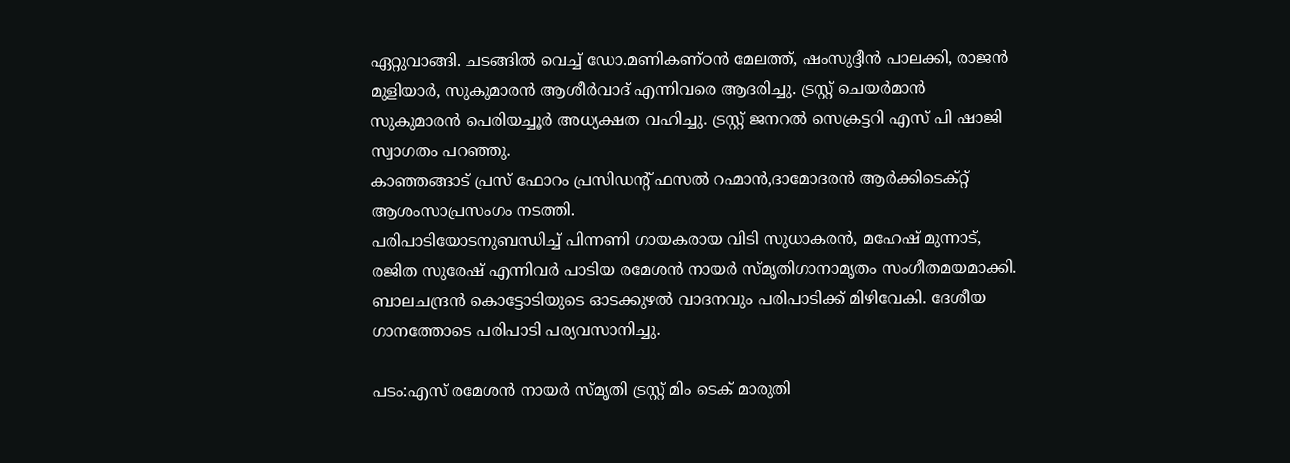ഏറ്റുവാങ്ങി. ചടങ്ങിൽ വെച്ച് ഡോ.മണികണ്ഠൻ മേലത്ത്, ഷംസുദ്ദീൻ പാലക്കി, രാജൻ മുളിയാർ, സുകുമാരൻ ആശീർവാദ് എന്നിവരെ ആദരിച്ചു. ട്രസ്റ്റ് ചെയർമാൻ സുകുമാരൻ പെരിയച്ചൂർ അധ്യക്ഷത വഹിച്ചു. ട്രസ്റ്റ് ജനറൽ സെക്രട്ടറി എസ് പി ഷാജി സ്വാഗതം പറഞ്ഞു.
കാഞ്ഞങ്ങാട് പ്രസ് ഫോറം പ്രസിഡൻ്റ് ഫസൽ റഹ്മാൻ,ദാമോദരൻ ആർക്കിടെക്റ്റ് ആശംസാപ്രസംഗം നടത്തി.
പരിപാടിയോടനുബന്ധിച്ച് പിന്നണി ഗായകരായ വിടി സുധാകരൻ, മഹേഷ് മുന്നാട്, രജിത സുരേഷ് എന്നിവർ പാടിയ രമേശൻ നായർ സ്മൃതിഗാനാമൃതം സംഗീതമയമാക്കി. ബാലചന്ദ്രൻ കൊട്ടോടിയുടെ ഓടക്കുഴൽ വാദനവും പരിപാടിക്ക് മിഴിവേകി. ദേശീയ ഗാനത്തോടെ പരിപാടി പര്യവസാനിച്ചു.

പടം:എസ് രമേശൻ നായർ സ്മൃതി ട്രസ്റ്റ് മിം ടെക് മാരുതി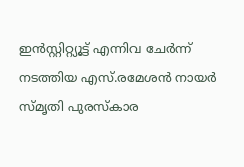ഇൻസ്റ്റിറ്റ്യൂട്ട് എന്നിവ ചേർന്ന് നടത്തിയ എസ്.രമേശൻ നായർ സ്മൃതി പുരസ്കാര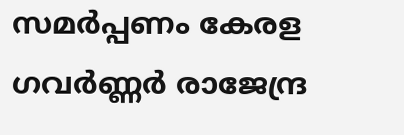സമർപ്പണം കേരള ഗവർണ്ണർ രാജേന്ദ്ര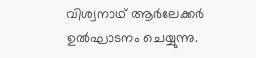വിശ്വനാഥ് ആർലേക്കർ ഉൽഘാടനം ചെയ്യുന്നു.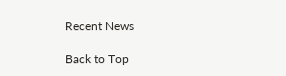Recent News

Back to Top